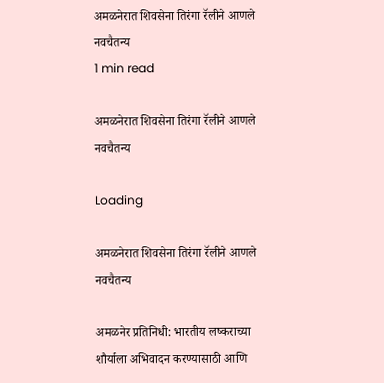अमळनेरात शिवसेना तिरंगा रॅलीने आणले नवचैतन्य
1 min read

अमळनेरात शिवसेना तिरंगा रॅलीने आणले नवचैतन्य

Loading

अमळनेरात शिवसेना तिरंगा रॅलीने आणले नवचैतन्य

अमळनेर प्रतिनिधी: भारतीय लष्कराच्या शौर्याला अभिवादन करण्यासाठी आणि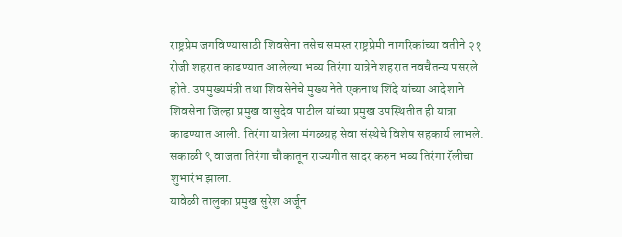राष्ट्रप्रेम जगविण्यासाठी शिवसेना तसेच समस्त राष्ट्रप्रेमी नागरिकांच्या वतीने २१ रोजी शहरात काढण्यात आलेल्या भव्य तिरंगा यात्रेने शहरात नवचैतन्य पसरले होते. उपमुख्यमंत्री तथा शिवसेनेचे मुख्य नेते एकनाथ शिंदे यांच्या आदेशाने शिवसेना जिल्हा प्रमुख वासुदेव पाटील यांच्या प्रमुख उपस्थितीत ही यात्रा काढण्यात आली. तिरंगा यात्रेला मंगळग्रह सेवा संस्थेचे विशेष सहकार्य लाभले.
सकाळी ९ वाजता तिरंगा चौकातून राज्यगीत सादर करुन भव्य तिरंगा रॅलीचा शुभारंभ झाला.
यावेळी तालुका प्रमुख सुरेश अर्जून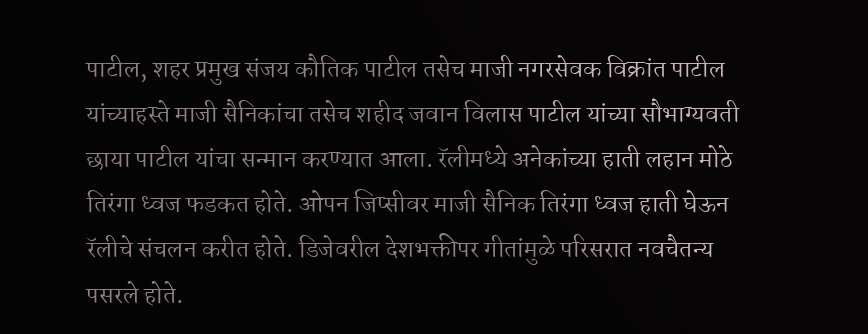पाटील, शहर प्रमुख संजय कौतिक पाटील तसेच माजी नगरसेवक विक्रांत पाटील यांच्याहस्ते माजी सैनिकांचा तसेच शहीद जवान विलास पाटील यांच्या सौभाग्यवती छाया पाटील यांचा सन्मान करण्यात आला. रॅलीमध्ये अनेकांच्या हाती लहान मोठे तिरंगा ध्वज फडकत होते. ओपन जिप्सीवर माजी सैनिक तिरंगा ध्वज हाती घेऊन रॅलीचे संचलन करीत होते. डिजेवरील देशभक्तीपर गीतांमुळे परिसरात नवचैतन्य पसरले होते.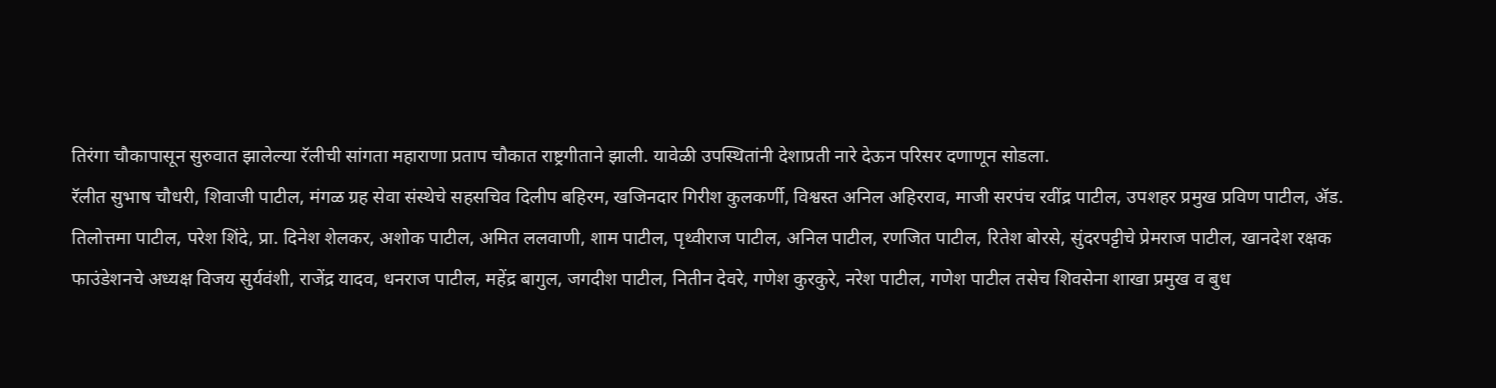तिरंगा चौकापासून सुरुवात झालेल्या रॅलीची सांगता महाराणा प्रताप चौकात राष्ट्रगीताने झाली. यावेळी उपस्थितांनी देशाप्रती नारे देऊन परिसर दणाणून सोडला.
रॅलीत सुभाष चौधरी, शिवाजी पाटील, मंगळ ग्रह सेवा संस्थेचे सहसचिव दिलीप बहिरम, खजिनदार गिरीश कुलकर्णी, विश्वस्त अनिल अहिरराव, माजी सरपंच रवींद्र पाटील, उपशहर प्रमुख प्रविण पाटील, ॲड. तिलोत्तमा पाटील, परेश शिंदे, प्रा. दिनेश शेलकर, अशोक पाटील, अमित ललवाणी, शाम पाटील, पृथ्वीराज पाटील, अनिल पाटील, रणजित पाटील, रितेश बोरसे, सुंदरपट्टीचे प्रेमराज पाटील, खानदेश रक्षक फाउंडेशनचे अध्यक्ष विजय सुर्यवंशी, राजेंद्र यादव, धनराज पाटील, महेंद्र बागुल, जगदीश पाटील, नितीन देवरे, गणेश कुरकुरे, नरेश पाटील, गणेश पाटील तसेच शिवसेना शाखा प्रमुख व बुध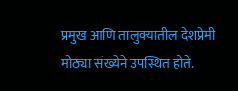प्रमुख आणि तालुक्यातील देशप्रेमी मोठ्या संख्येने उपस्थित होते.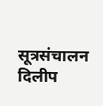सूत्रसंचालन दिलीप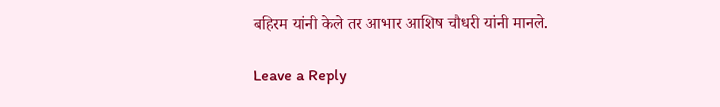बहिरम यांनी केले तर आभार आशिष चौधरी यांनी मानले.

Leave a Reply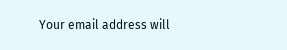Your email address will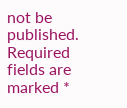not be published. Required fields are marked *